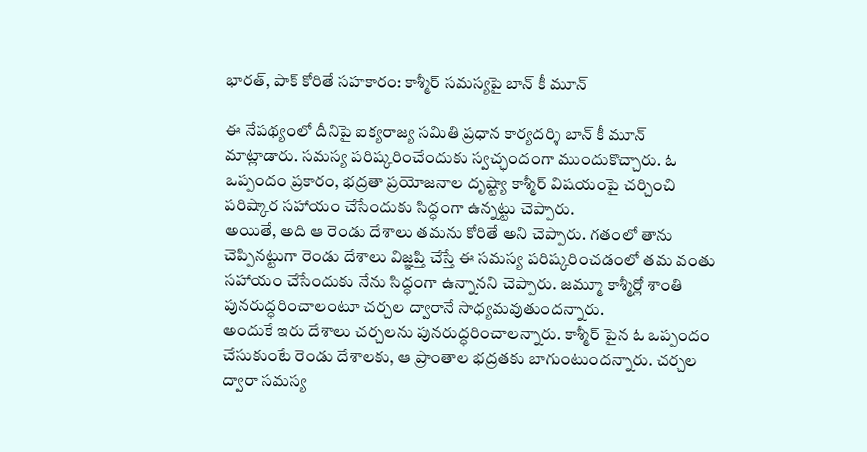భారత్, పాక్ కోరితే సహకారం: కాశ్మీర్ సమస్యపై బాన్ కీ మూన్

ఈ నేపథ్యంలో దీనిపై ఐక్యరాజ్య సమితి ప్రధాన కార్యదర్శి బాన్ కీ మూన్ మాట్లాడారు. సమస్య పరిష్కరించేందుకు స్వచ్ఛందంగా ముందుకొచ్చారు. ఓ ఒప్పందం ప్రకారం, భద్రతా ప్రయోజనాల దృష్ట్యా కాశ్మీర్ విషయంపై చర్చించి పరిష్కార సహాయం చేసేందుకు సిద్ధంగా ఉన్నట్టు చెప్పారు.
అయితే, అది ఆ రెండు దేశాలు తమను కోరితే అని చెప్పారు. గతంలో తాను చెప్పినట్టుగా రెండు దేశాలు విజ్ఞప్తి చేస్తే ఈ సమస్య పరిష్కరించడంలో తమ వంతు సహాయం చేసేందుకు నేను సిద్ధంగా ఉన్నానని చెప్పారు. జమ్మూ కాశ్మీర్లో శాంతి పునరుద్ధరించాలంటూ చర్చల ద్వారానే సాధ్యమవుతుందన్నారు.
అందుకే ఇరు దేశాలు చర్చలను పునరుద్ధరించాలన్నారు. కాశ్మీర్ పైన ఓ ఒప్పందం చేసుకుంటే రెండు దేశాలకు, ఆ ప్రాంతాల భద్రతకు బాగుంటుందన్నారు. చర్చల ద్వారా సమస్య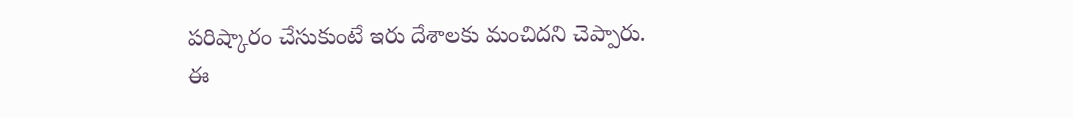పరిష్కారం చేసుకుంటే ఇరు దేశాలకు మంచిదని చెప్పారు.
ఈ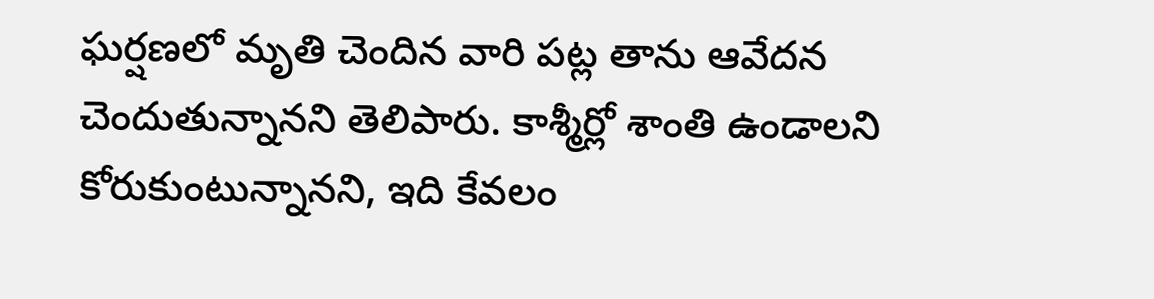ఘర్షణలో మృతి చెందిన వారి పట్ల తాను ఆవేదన చెందుతున్నానని తెలిపారు. కాశ్మీర్లో శాంతి ఉండాలని కోరుకుంటున్నానని, ఇది కేవలం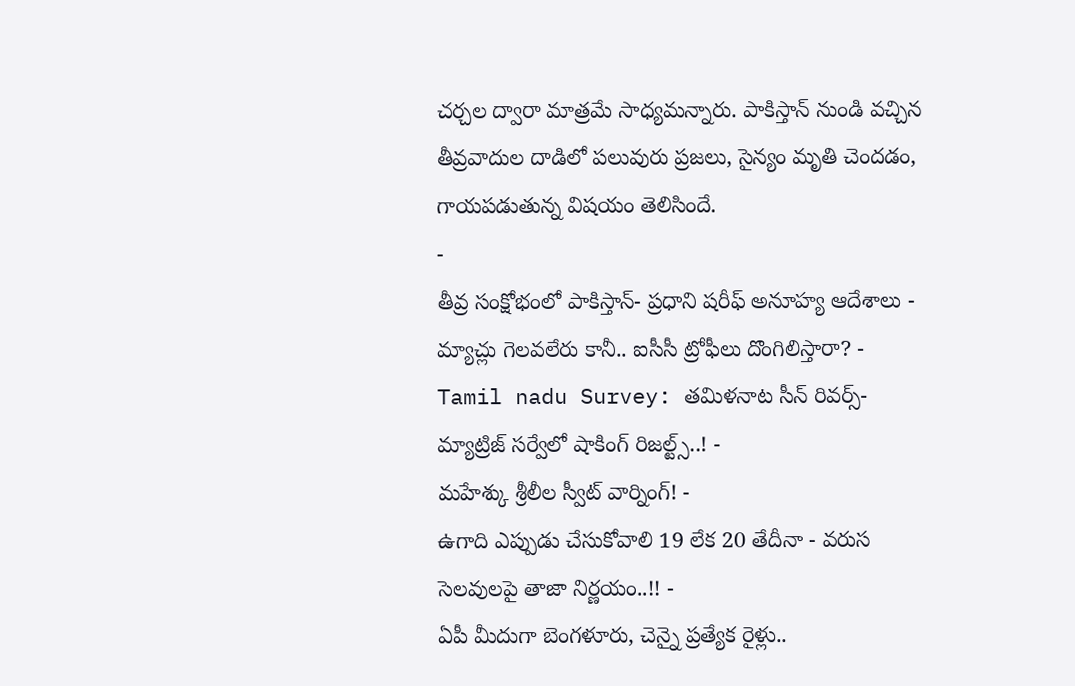చర్చల ద్వారా మాత్రమే సాధ్యమన్నారు. పాకిస్తాన్ నుండి వచ్చిన తీవ్రవాదుల దాడిలో పలువురు ప్రజలు, సైన్యం మృతి చెందడం, గాయపడుతున్న విషయం తెలిసిందే.
-
తీవ్ర సంక్షోభంలో పాకిస్తాన్- ప్రధాని షరీఫ్ అనూహ్య ఆదేశాలు -
మ్యాచ్లు గెలవలేరు కానీ.. ఐసీసీ ట్రోఫీలు దొంగిలిస్తారా? -
Tamil nadu Survey: తమిళనాట సీన్ రివర్స్-మ్యాట్రిజ్ సర్వేలో షాకింగ్ రిజల్ట్స్..! -
మహేశ్కు శ్రీలీల స్వీట్ వార్నింగ్! -
ఉగాది ఎప్పుడు చేసుకోవాలి 19 లేక 20 తేదీనా - వరుస సెలవులపై తాజా నిర్ణయం..!! -
ఏపీ మీదుగా బెంగళూరు, చెన్నై ప్రత్యేక రైళ్లు..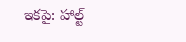ఇకపై: హాల్ట్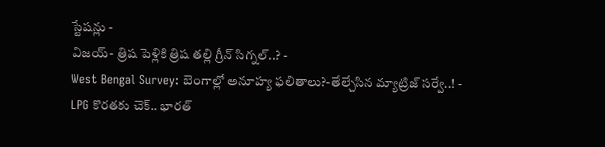స్టేషన్లు -
విజయ్- త్రిష పెళ్లికి త్రిష తల్లి గ్రీన్ సిగ్నల్..? -
West Bengal Survey: బెంగాల్లో అనూహ్య ఫలితాలు?-తేల్చేసిన మ్యాట్రిజ్ సర్వే..! -
LPG కొరతకు చెక్.. భారత్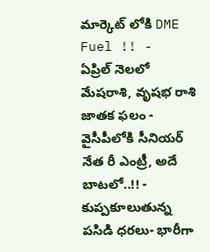మార్కెట్ లోకి DME Fuel !! -
ఏప్రిల్ నెలలో మేషరాశి, వృషభ రాశి జాతక ఫలం -
వైసీపీలోకి సీనియర్ నేత రీ ఎంట్రీ, అదే బాటలో..!! -
కుప్పకూలుతున్న పసిడి ధరలు- భారీగా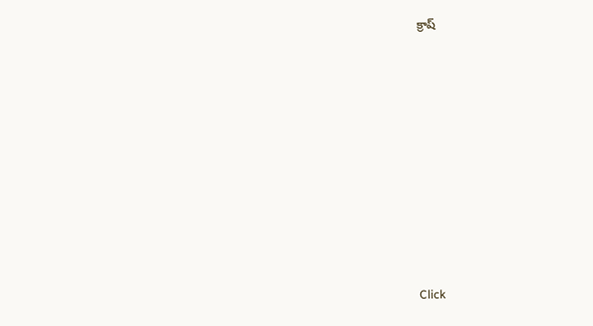క్రాష్












Click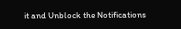it and Unblock the Notifications